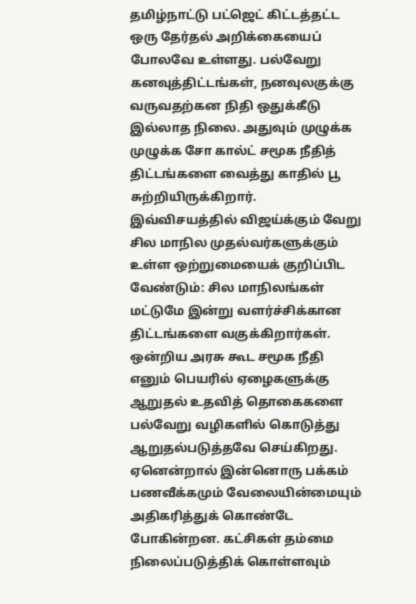தமிழ்நாட்டு பட்ஜெட் கிட்டத்தட்ட ஒரு தேர்தல் அறிக்கையைப் போலவே உள்ளது. பல்வேறு கனவுத்திட்டங்கள், நனவுலகுக்கு வருவதற்கன நிதி ஒதுக்கீடு இல்லாத நிலை. அதுவும் முழுக்க முழுக்க சோ கால்ட் சமூக நீதித் திட்டங்களை வைத்து காதில் பூ சுற்றியிருக்கிறார். இவ்விசயத்தில் விஜய்க்கும் வேறு சில மாநில முதல்வர்களுக்கும் உள்ள ஒற்றுமையைக் குறிப்பிட வேண்டும்: சில மாநிலங்கள் மட்டுமே இன்று வளர்ச்சிக்கான திட்டங்களை வகுக்கிறார்கள். ஒன்றிய அரசு கூட சமூக நீதி எனும் பெயரில் ஏழைகளுக்கு ஆறுதல் உதவித் தொகைகளை பல்வேறு வழிகளில் கொடுத்து ஆறுதல்படுத்தவே செய்கிறது. ஏனென்றால் இன்னொரு பக்கம் பணவீக்கமும் வேலையின்மையும் அதிகரித்துக் கொண்டே போகின்றன. கட்சிகள் தம்மை நிலைப்படுத்திக் கொள்ளவும்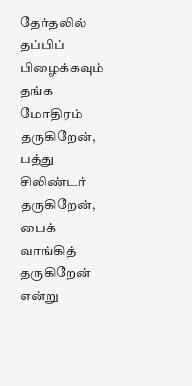தேர்தலில் தப்பிப் பிழைக்கவும் தங்க மோதிரம் தருகிறேன், பத்து சிலிண்டர் தருகிறேன், பைக் வாங்கித் தருகிறேன் என்று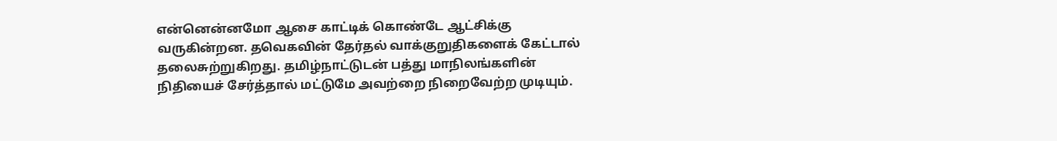என்னென்னமோ ஆசை காட்டிக் கொண்டே ஆட்சிக்கு வருகின்றன. தவெகவின் தேர்தல் வாக்குறுதிகளைக் கேட்டால் தலைசுற்றுகிறது. தமிழ்நாட்டுடன் பத்து மாநிலங்களின் நிதியைச் சேர்த்தால் மட்டுமே அவற்றை நிறைவேற்ற முடியும்.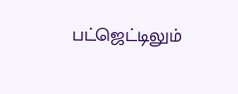பட்ஜெட்டிலும்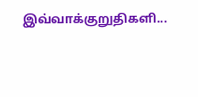இவ்வாக்குறுதிகளி...